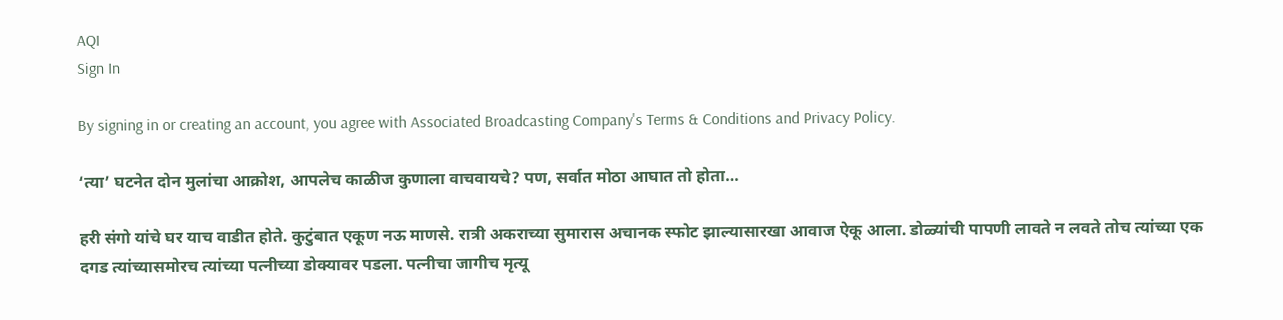AQI
Sign In

By signing in or creating an account, you agree with Associated Broadcasting Company's Terms & Conditions and Privacy Policy.

‘त्या’ घटनेत दोन मुलांचा आक्रोश, आपलेच काळीज कुणाला वाचवायचे? पण, सर्वात मोठा आघात तो होता…

हरी संगो यांचे घर याच वाडीत होते. कुटुंबात एकूण नऊ माणसे. रात्री अकराच्या सुमारास अचानक स्फोट झाल्यासारखा आवाज ऐकू आला. डोळ्यांची पापणी लावते न लवते तोच त्यांच्या एक दगड त्यांच्यासमोरच त्यांच्या पत्नीच्या डोक्यावर पडला. पत्नीचा जागीच मृत्यू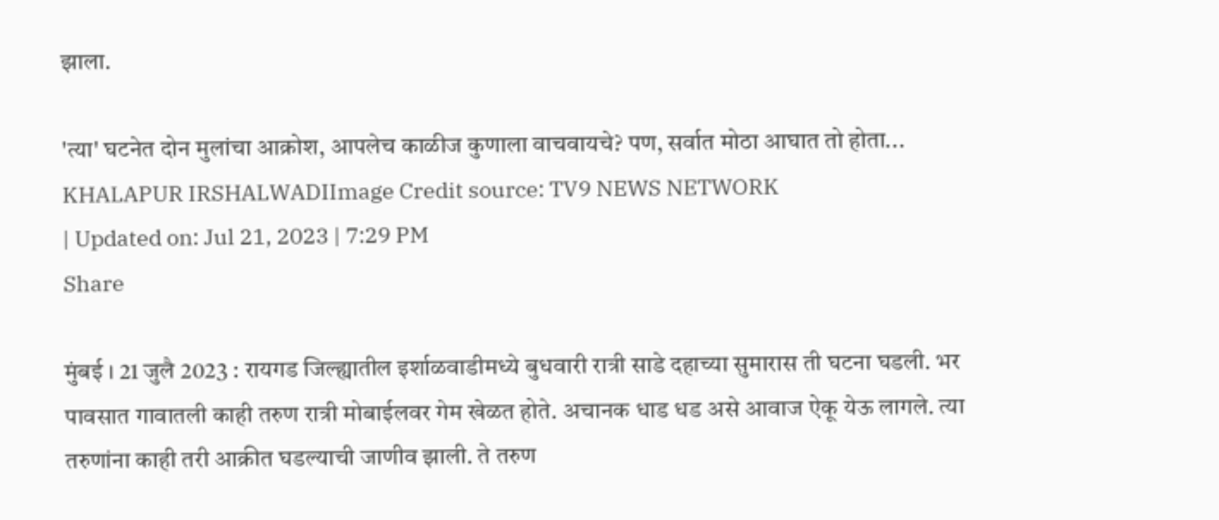झाला.

'त्या' घटनेत दोन मुलांचा आक्रोश, आपलेच काळीज कुणाला वाचवायचे? पण, सर्वात मोठा आघात तो होता...
KHALAPUR IRSHALWADIImage Credit source: TV9 NEWS NETWORK
| Updated on: Jul 21, 2023 | 7:29 PM
Share

मुंबई । 21 जुलै 2023 : रायगड जिल्ह्यातील इर्शाळवाडीमध्ये बुधवारी रात्री साडे दहाच्या सुमारास ती घटना घडली. भर पावसात गावातली काही तरुण रात्री मोबाईलवर गेम खेळत होते. अचानक धाड धड असे आवाज ऐकू येऊ लागले. त्या तरुणांना काही तरी आक्रीत घडल्याची जाणीव झाली. ते तरुण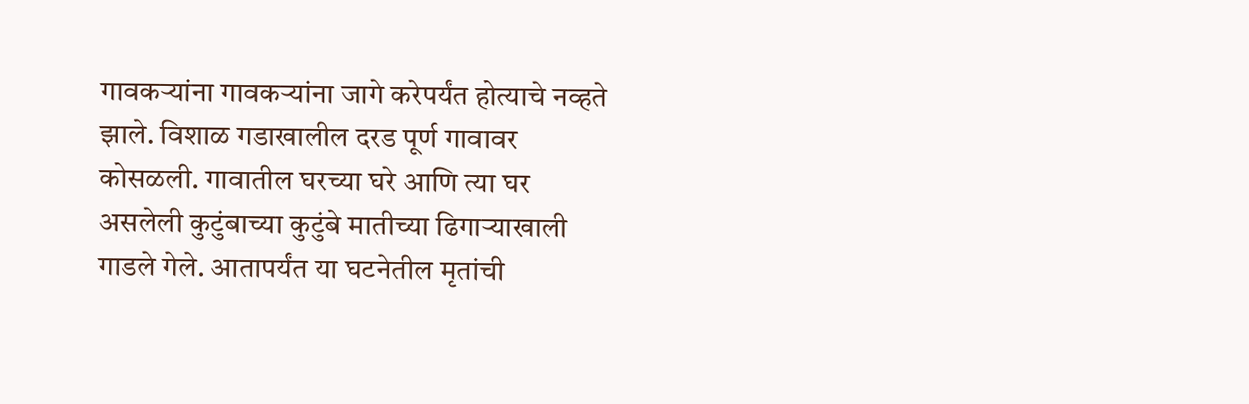गावकऱ्यांना गावकऱ्यांना जागे करेपर्यंत होत्याचे नव्हते झाले. विशाळ गडाखालील दरड पूर्ण गावावर कोसळली. गावातील घरच्या घरे आणि त्या घर असलेली कुटुंबाच्या कुटुंबे मातीच्या ढिगाऱ्याखाली गाडले गेले. आतापर्यंत या घटनेतील मृतांची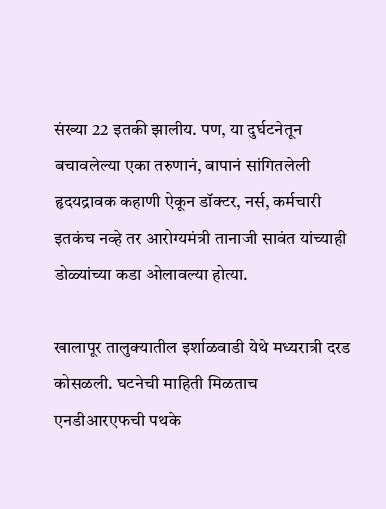संख्या 22 इतकी झालीय. पण, या दुर्घटनेतून बचावलेल्या एका तरुणानं, बापानं सांगितलेली हृदयद्रावक कहाणी ऐकून डॉक्टर, नर्स, कर्मचारी इतकंच नव्हे तर आरोग्यमंत्री तानाजी सावंत यांच्याही डोळ्यांच्या कडा ओलावल्या होत्या.

खालापूर तालुक्यातील इर्शाळवाडी येथे मध्यरात्री दरड कोसळली. घटनेची माहिती मिळताच एनडीआरएफची पथके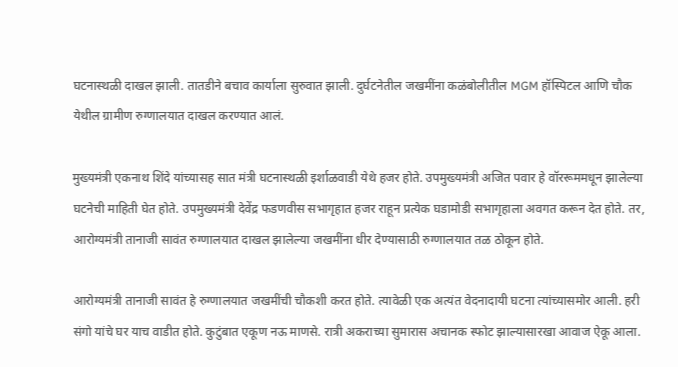घटनास्थळी दाखल झाली. तातडीने बचाव कार्याला सुरुवात झाली. दुर्घटनेतील जखमींना कळंबोलीतील MGM हॉस्पिटल आणि चौक येथील ग्रामीण रुग्णालयात दाखल करण्यात आलं.

मुख्यमंत्री एकनाथ शिंदे यांच्यासह सात मंत्री घटनास्थळी इर्शाळवाडी येथे हजर होते. उपमुख्यमंत्री अजित पवार हे वॉररूममधून झालेल्या घटनेची माहिती घेत होते. उपमुख्यमंत्री देवेंद्र फडणवीस सभागृहात हजर राहून प्रत्येक घडामोडी सभागृहाला अवगत करून देत होते. तर, आरोग्यमंत्री तानाजी सावंत रुग्णालयात दाखल झालेल्या जखमींना धीर देण्यासाठी रुग्णालयात तळ ठोकून होते.

आरोग्यमंत्री तानाजी सावंत हे रुग्णालयात जखमींची चौकशी करत होते. त्यावेळी एक अत्यंत वेदनादायी घटना त्यांच्यासमोर आली. हरी संगो यांचे घर याच वाडीत होते. कुटुंबात एकूण नऊ माणसे. रात्री अकराच्या सुमारास अचानक स्फोट झाल्यासारखा आवाज ऐकू आला.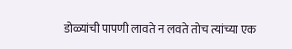डोळ्यांची पापणी लावते न लवते तोच त्यांच्या एक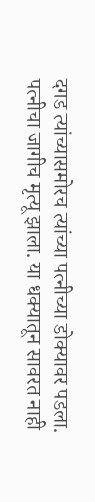दगड त्यांच्यासमोरच त्यांच्या पत्नीच्या डोक्यावर पडला. पत्नीचा जागीच मृत्यू झाला. या धक्यातून सावरत नाही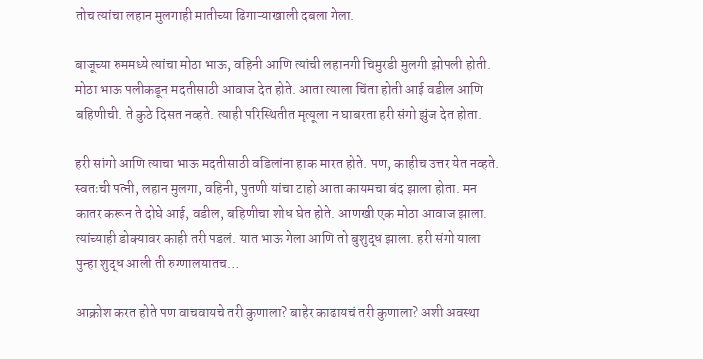तोच त्यांचा लहान मुलगाही मातीच्या ढिगाऱ्याखाली दबला गेला.

बाजूच्या रुममध्ये त्यांचा मोठा भाऊ, वहिनी आणि त्यांची लहानगी चिमुरडी मुलगी झोपली होती. मोठा भाऊ पलीकडून मदतीसाठी आवाज देत होते. आता त्याला चिंता होती आई वडील आणि बहिणीची. ते कुठे दिसत नव्हते. त्याही परिस्थितीत मृत्यूला न घाबरता हरी संगो झुंज देत होता.

हरी सांगो आणि त्याचा भाऊ मदतीसाठी वडिलांना हाक मारत होते. पण, काहीच उत्तर येत नव्हते. स्वतःची पत्नी, लहान मुलगा, वहिनी, पुतणी यांचा टाहो आता कायमचा बंद झाला होता. मन कातर करून ते दोघे आई, वडील, बहिणीचा शोध घेत होते. आणखी एक मोठा आवाज झाला. त्यांच्याही डोक्यावर काही तरी पडलं. यात भाऊ गेला आणि तो बुशुद्ध झाला. हरी संगो याला पुन्हा शुद्ध आली ती रुग्णालयातच…

आक्रोश करत होते पण वाचवायचे तरी कुणाला? बाहेर काढायचं तरी कुणाला? अशी अवस्था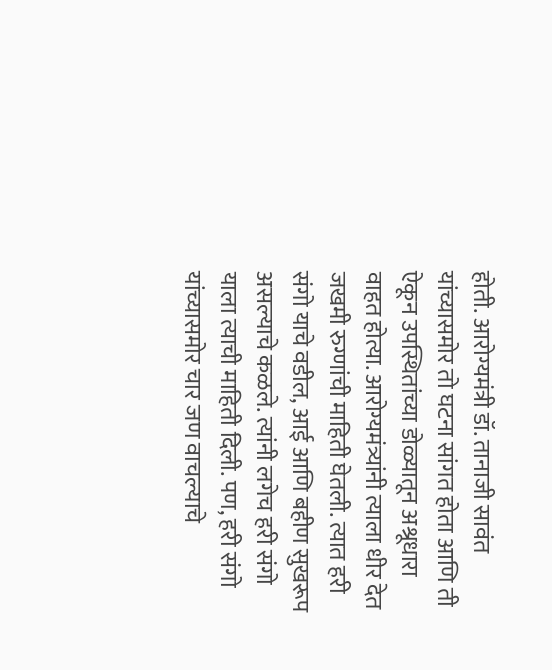होती. आरोग्यमंत्री डॉ. तानाजी सावंत यांच्यासमोर तो घटना सांगत होता आणि ती ऐकून उपस्थितांच्या डोळ्यातून अश्रूधारा वाहत होत्या. आरोग्यमंत्र्यांनी त्याला धीर देत जखमी रुग्णांची माहिती घेतली. त्यात हरी संगो याचे वडील, आई आणि बहीण सुखरूप असल्याचे कळले. त्यांनी लगेच हरी संगो याला त्याची माहिती दिली. पण, हरी संगो यांच्यासमोर चार जण वाचल्याचे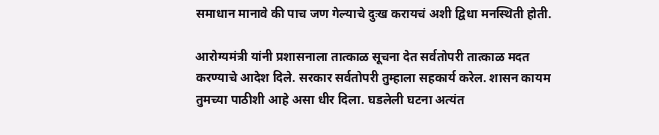समाधान मानावे की पाच जण गेल्याचे दुःख करायचं अशी द्विधा मनस्थिती होती.

आरोग्यमंत्री यांनी प्रशासनाला तात्काळ सूचना देत सर्वतोपरी तात्काळ मदत करण्याचे आदेश दिले. सरकार सर्वतोपरी तुम्हाला सहकार्य करेल. शासन कायम तुमच्या पाठीशी आहे असा धीर दिला. घडलेली घटना अत्यंत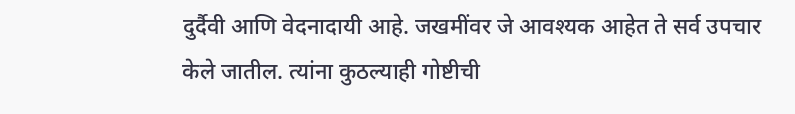दुर्दैवी आणि वेदनादायी आहे. जखमींवर जे आवश्यक आहेत ते सर्व उपचार केले जातील. त्यांना कुठल्याही गोष्टीची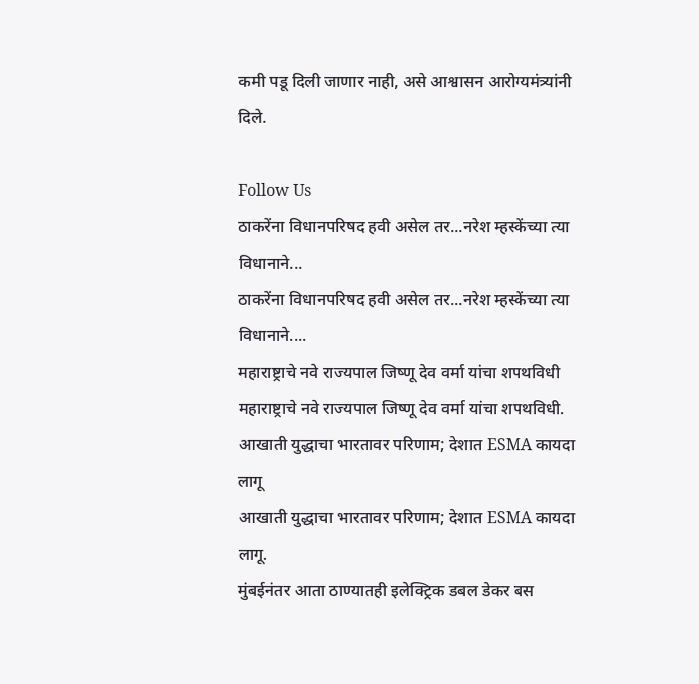कमी पडू दिली जाणार नाही, असे आश्वासन आरोग्यमंत्र्यांनी दिले.

Follow Us
ठाकरेंना विधानपरिषद हवी असेल तर...नरेश म्हस्केंच्या त्या विधानाने...
ठाकरेंना विधानपरिषद हवी असेल तर...नरेश म्हस्केंच्या त्या विधानाने....
महाराष्ट्राचे नवे राज्यपाल जिष्णू देव वर्मा यांचा शपथविधी
महाराष्ट्राचे नवे राज्यपाल जिष्णू देव वर्मा यांचा शपथविधी.
आखाती युद्धाचा भारतावर परिणाम; देशात ESMA कायदा लागू
आखाती युद्धाचा भारतावर परिणाम; देशात ESMA कायदा लागू.
मुंबईनंतर आता ठाण्यातही इलेक्ट्रिक डबल डेकर बस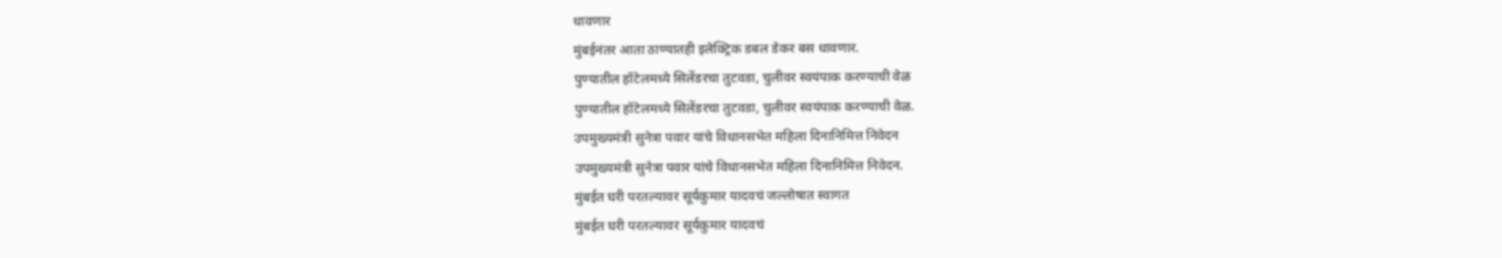धावणार
मुंबईनंतर आता ठाण्यातही इलेक्ट्रिक डबल डेकर बस धावणार.
पुण्यातील हॉटेलमध्ये सिलेंडरचा तुटवडा, चुलीवर स्वयंपाक करण्याची वेळ
पुण्यातील हॉटेलमध्ये सिलेंडरचा तुटवडा, चुलीवर स्वयंपाक करण्याची वेळ.
उपमुख्यमंत्री सुनेत्रा पवार यांचे विधानसभेत महिला दिनानिमित्त निवेदन
उपमुख्यमंत्री सुनेत्रा पवार यांचे विधानसभेत महिला दिनानिमित्त निवेदन.
मुंबईत घरी परतल्यावर सूर्यकुमार यादवचं जल्लोषात स्वागत
मुंबईत घरी परतल्यावर सूर्यकुमार यादवचं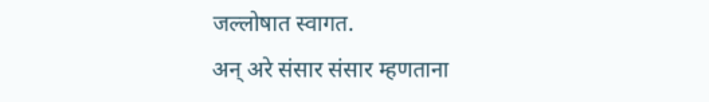जल्लोषात स्वागत.
अन् अरे संसार संसार म्हणताना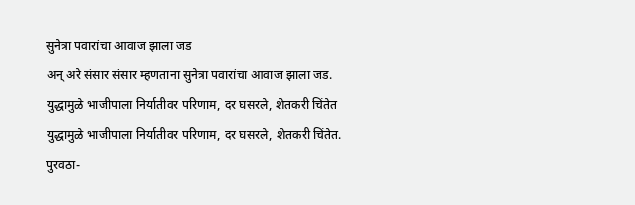सुनेत्रा पवारांचा आवाज झाला जड
अन् अरे संसार संसार म्हणताना सुनेत्रा पवारांचा आवाज झाला जड.
युद्धामुळे भाजीपाला निर्यातीवर परिणाम, दर घसरले, शेतकरी चिंतेत
युद्धामुळे भाजीपाला निर्यातीवर परिणाम, दर घसरले, शेतकरी चिंतेत.
पुरवठा-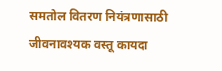समतोल वितरण नियंत्रणासाठी जीवनावश्यक वस्तू कायदा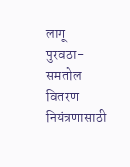लागू
पुरवठा-समतोल वितरण नियंत्रणासाठी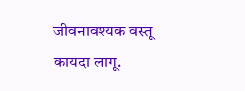जीवनावश्यक वस्तू कायदा लागू.